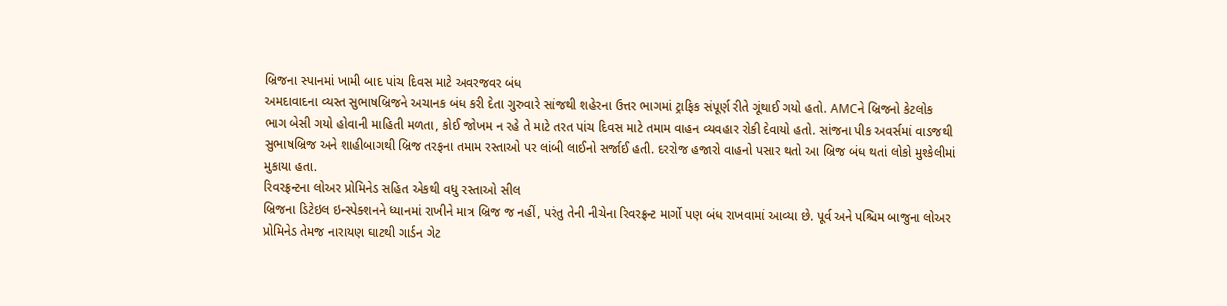બ્રિજના સ્પાનમાં ખામી બાદ પાંચ દિવસ માટે અવરજવર બંધ
અમદાવાદના વ્યસ્ત સુભાષબ્રિજને અચાનક બંધ કરી દેતા ગુરુવારે સાંજથી શહેરના ઉત્તર ભાગમાં ટ્રાફિક સંપૂર્ણ રીતે ગૂંથાઈ ગયો હતો. AMCને બ્રિજનો કેટલોક ભાગ બેસી ગયો હોવાની માહિતી મળતા, કોઈ જોખમ ન રહે તે માટે તરત પાંચ દિવસ માટે તમામ વાહન વ્યવહાર રોકી દેવાયો હતો. સાંજના પીક અવર્સમાં વાડજથી સુભાષબ્રિજ અને શાહીબાગથી બ્રિજ તરફના તમામ રસ્તાઓ પર લાંબી લાઈનો સર્જાઈ હતી. દરરોજ હજારો વાહનો પસાર થતો આ બ્રિજ બંધ થતાં લોકો મુશ્કેલીમાં મુકાયા હતા.
રિવરફ્રન્ટના લોઅર પ્રોમિનેડ સહિત એકથી વધુ રસ્તાઓ સીલ
બ્રિજના ડિટેઇલ ઇન્સ્પેક્શનને ધ્યાનમાં રાખીને માત્ર બ્રિજ જ નહીં, પરંતુ તેની નીચેના રિવરફ્રન્ટ માર્ગો પણ બંધ રાખવામાં આવ્યા છે. પૂર્વ અને પશ્ચિમ બાજુના લોઅર પ્રોમિનેડ તેમજ નારાયણ ઘાટથી ગાર્ડન ગેટ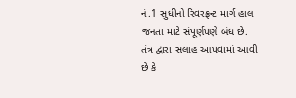નં.1 સુધીનો રિવરફ્રન્ટ માર્ગ હાલ જનતા માટે સંપૂર્ણપણે બંધ છે. તંત્ર દ્વારા સલાહ આપવામાં આવી છે કે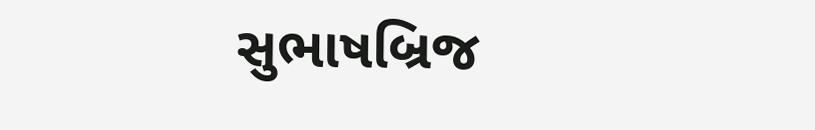સુભાષબ્રિજ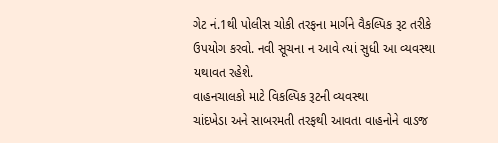ગેટ નં.1થી પોલીસ ચોકી તરફના માર્ગને વૈકલ્પિક રૂટ તરીકે ઉપયોગ કરવો. નવી સૂચના ન આવે ત્યાં સુધી આ વ્યવસ્થા યથાવત રહેશે.
વાહનચાલકો માટે વિકલ્પિક રૂટની વ્યવસ્થા
ચાંદખેડા અને સાબરમતી તરફથી આવતા વાહનોને વાડજ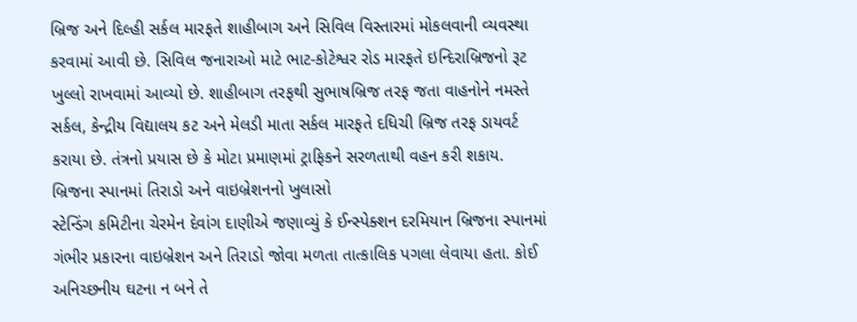બ્રિજ અને દિલ્હી સર્કલ મારફતે શાહીબાગ અને સિવિલ વિસ્તારમાં મોકલવાની વ્યવસ્થા કરવામાં આવી છે. સિવિલ જનારાઓ માટે ભાટ-કોટેશ્વર રોડ મારફતે ઇન્દિરાબ્રિજનો રૂટ ખુલ્લો રાખવામાં આવ્યો છે. શાહીબાગ તરફથી સુભાષબ્રિજ તરફ જતા વાહનોને નમસ્તે સર્કલ, કેન્દ્રીય વિદ્યાલય કટ અને મેલડી માતા સર્કલ મારફતે દધિચી બ્રિજ તરફ ડાયવર્ટ કરાયા છે. તંત્રનો પ્રયાસ છે કે મોટા પ્રમાણમાં ટ્રાફિકને સરળતાથી વહન કરી શકાય.
બ્રિજના સ્પાનમાં તિરાડો અને વાઇબ્રેશનનો ખુલાસો
સ્ટેન્ડિંગ કમિટીના ચેરમેન દેવાંગ દાણીએ જણાવ્યું કે ઈન્સ્પેક્શન દરમિયાન બ્રિજના સ્પાનમાં ગંભીર પ્રકારના વાઇબ્રેશન અને તિરાડો જોવા મળતા તાત્કાલિક પગલા લેવાયા હતા. કોઈ અનિચ્છનીય ઘટના ન બને તે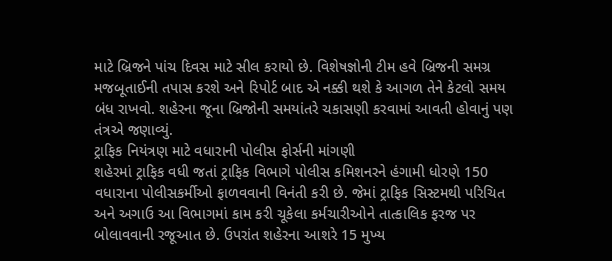માટે બ્રિજને પાંચ દિવસ માટે સીલ કરાયો છે. વિશેષજ્ઞોની ટીમ હવે બ્રિજની સમગ્ર મજબૂતાઈની તપાસ કરશે અને રિપોર્ટ બાદ એ નક્કી થશે કે આગળ તેને કેટલો સમય બંધ રાખવો. શહેરના જૂના બ્રિજોની સમયાંતરે ચકાસણી કરવામાં આવતી હોવાનું પણ તંત્રએ જણાવ્યું.
ટ્રાફિક નિયંત્રણ માટે વધારાની પોલીસ ફોર્સની માંગણી
શહેરમાં ટ્રાફિક વધી જતાં ટ્રાફિક વિભાગે પોલીસ કમિશનરને હંગામી ધોરણે 150 વધારાના પોલીસકર્મીઓ ફાળવવાની વિનંતી કરી છે. જેમાં ટ્રાફિક સિસ્ટમથી પરિચિત અને અગાઉ આ વિભાગમાં કામ કરી ચૂકેલા કર્મચારીઓને તાત્કાલિક ફરજ પર બોલાવવાની રજૂઆત છે. ઉપરાંત શહેરના આશરે 15 મુખ્ય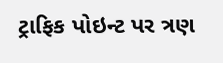ટ્રાફિક પોઇન્ટ પર ત્રણ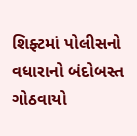શિફ્ટમાં પોલીસનો વધારાનો બંદોબસ્ત ગોઠવાયો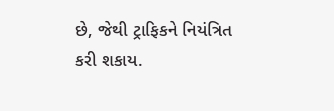છે, જેથી ટ્રાફિકને નિયંત્રિત કરી શકાય.